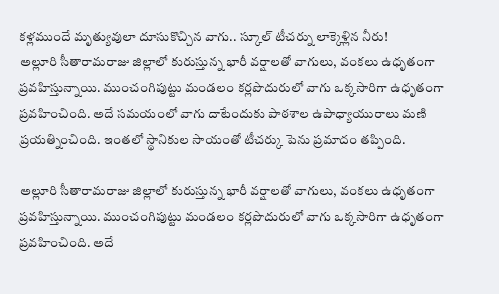కళ్లముందే మృత్యువులా దూసుకొచ్చిన వాగు.. స్కూల్ టీచర్ను లాక్కెళ్లిన నీరు!
అల్లూరి సీతారామరాజు జిల్లాలో కురుస్తున్న భారీ వర్షాలతో వాగులు, వంకలు ఉధృతంగా ప్రవహిస్తున్నాయి. ముంచంగిపుట్టు మండలం కర్లపొదురులో వాగు ఒక్కసారిగా ఉధృతంగా ప్రవహించింది. అదే సమయంలో వాగు దాటేందుకు పాఠశాల ఉపాధ్యాయురాలు మణి ప్రయత్నించింది. ఇంతలో స్థానికుల సాయంతో టీచర్కు పెను ప్రమాదం తప్పింది.

అల్లూరి సీతారామరాజు జిల్లాలో కురుస్తున్న భారీ వర్షాలతో వాగులు, వంకలు ఉధృతంగా ప్రవహిస్తున్నాయి. ముంచంగిపుట్టు మండలం కర్లపొదురులో వాగు ఒక్కసారిగా ఉధృతంగా ప్రవహించింది. అదే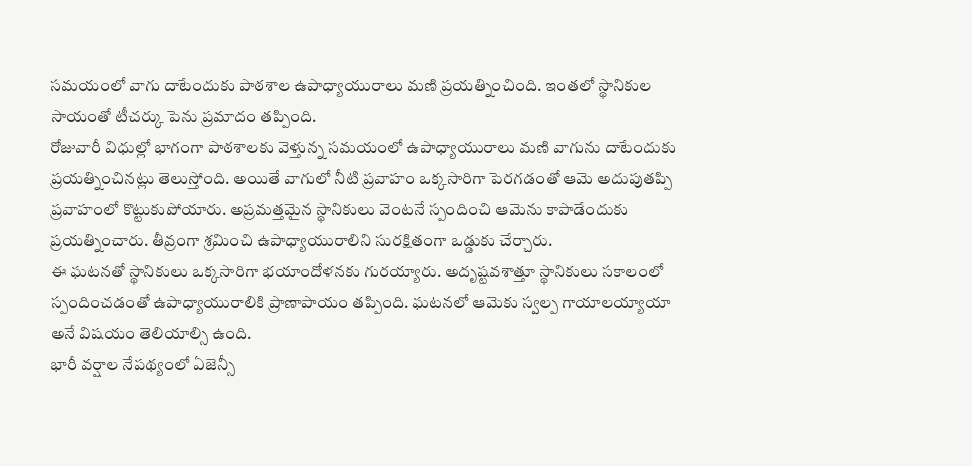సమయంలో వాగు దాటేందుకు పాఠశాల ఉపాధ్యాయురాలు మణి ప్రయత్నించింది. ఇంతలో స్థానికుల సాయంతో టీచర్కు పెను ప్రమాదం తప్పింది.
రోజువారీ విధుల్లో భాగంగా పాఠశాలకు వెళ్తున్న సమయంలో ఉపాధ్యాయురాలు మణి వాగును దాటేందుకు ప్రయత్నించినట్లు తెలుస్తోంది. అయితే వాగులో నీటి ప్రవాహం ఒక్కసారిగా పెరగడంతో ఆమె అదుపుతప్పి ప్రవాహంలో కొట్టుకుపోయారు. అప్రమత్తమైన స్థానికులు వెంటనే స్పందించి ఆమెను కాపాడేందుకు ప్రయత్నించారు. తీవ్రంగా శ్రమించి ఉపాధ్యాయురాలిని సురక్షితంగా ఒడ్డుకు చేర్చారు.
ఈ ఘటనతో స్థానికులు ఒక్కసారిగా భయాందోళనకు గురయ్యారు. అదృష్టవశాత్తూ స్థానికులు సకాలంలో స్పందించడంతో ఉపాధ్యాయురాలికి ప్రాణాపాయం తప్పింది. ఘటనలో ఆమెకు స్వల్ప గాయాలయ్యాయా అనే విషయం తెలియాల్సి ఉంది.
భారీ వర్షాల నేపథ్యంలో ఏజెన్సీ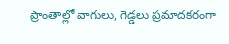ప్రాంతాల్లో వాగులు, గెడ్డలు ప్రమాదకరంగా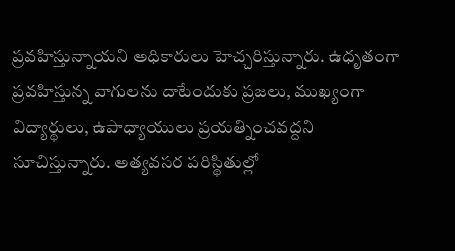ప్రవహిస్తున్నాయని అధికారులు హెచ్చరిస్తున్నారు. ఉధృతంగా ప్రవహిస్తున్న వాగులను దాటేందుకు ప్రజలు, ముఖ్యంగా విద్యార్థులు, ఉపాధ్యాయులు ప్రయత్నించవద్దని సూచిస్తున్నారు. అత్యవసర పరిస్థితుల్లో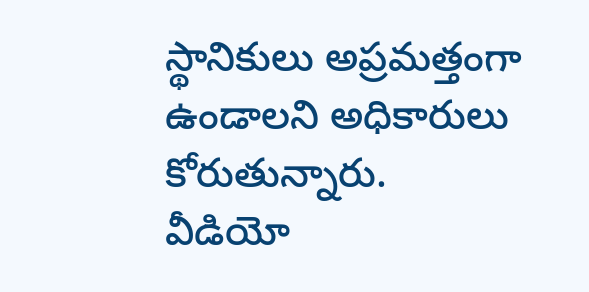స్థానికులు అప్రమత్తంగా ఉండాలని అధికారులు కోరుతున్నారు.
వీడియో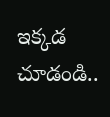ఇక్కడ చూడండి..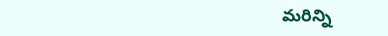మరిన్ని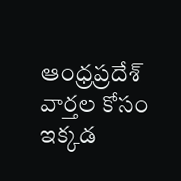ఆంధ్రప్రదేశ్ వార్తల కోసం ఇక్కడ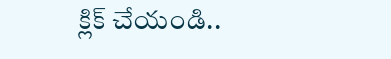క్లిక్ చేయండి..